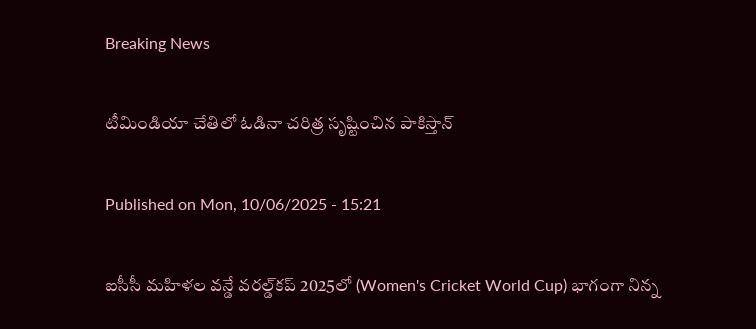Breaking News

టీమిండియా చేతిలో ఓడినా చరిత్ర సృష్టించిన పాకిస్తాన్‌

Published on Mon, 10/06/2025 - 15:21

ఐసీసీ మహిళల వన్డే వరల్డ్‌కప్‌ 2025లో (Women's Cricket World Cup) భాగంగా నిన్న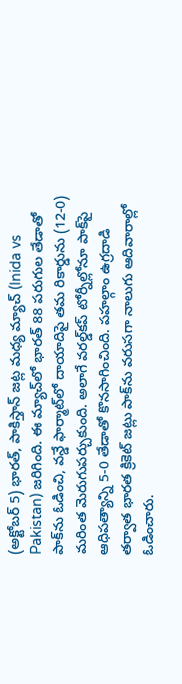(అక్టోబర్‌ 5) భారత్‌, పాకిస్తాన్‌ జట్ల మధ్య మ్యాచ్‌ (Inida vs Pakistan) జరిగింది. ఈ మ్యాచ్‌లో భారత్‌ 88 పరుగుల తేడాతో పాక్‌ను ఓడించి, వన్డే ఫార్మాట్‌లో దాయాదిపై తమ రికార్డును (12-0) మరింత మెరుగుపర్చుకుంది. అలాగే వరల్డ్‌కప్‌ టోర్నీల్లోనూ పాక్‌పై ఆధిపత్యాన్ని 5-0 తేడాతో కొనసాగించింది. పహల్గాం ఉగ్రదాడి తర్వాత భారత క్రికెట్‌ జట్లు పాక్‌ను వరుసగా నాలుగు ఆదివారాల్లో ఓడించారు.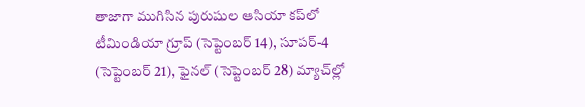తాజాగా ముగిసిన పురుషుల ఆసియా కప్‌లో టీమిండియా గ్రూప్‌ (సెప్టెంబర్‌ 14), సూపర్‌-4 (సెప్టెంబర్‌ 21), ఫైనల్ (సెప్టెంబర్‌ 28) మ్యాచ్‌ల్లో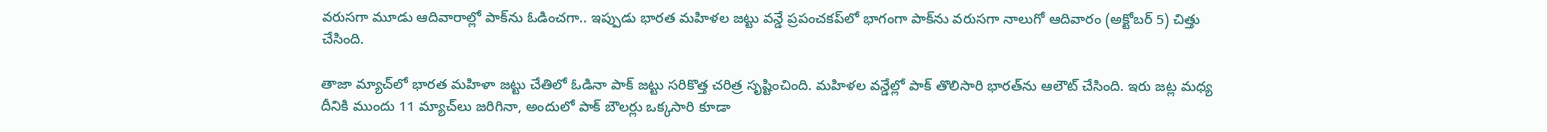వరుసగా మూడు ఆదివారాల్లో పాక్‌ను ఓడించగా.. ఇప్పుడు భారత మహిళల జట్టు వన్డే ప్రపంచకప్‌లో భాగంగా పాక్‌ను వరుసగా నాలుగో ఆదివారం (అక్టోబర్‌ 5) చిత్తు చేసింది.

తాజా మ్యాచ్‌లో భారత మహిళా జట్టు చేతిలో ఓడినా పాక్‌ జట్టు సరికొత్త చరిత్ర సృష్టించింది. మహిళల వన్డేల్లో పాక్‌ తొలిసారి భారత్‌ను ఆలౌట్‌ చేసింది. ఇరు జట్ల మధ్య దీనికి ముందు 11 మ్యాచ్‌లు జరిగినా, అందులో పాక్‌ బౌలర్లు ఒక్కసారి కూడా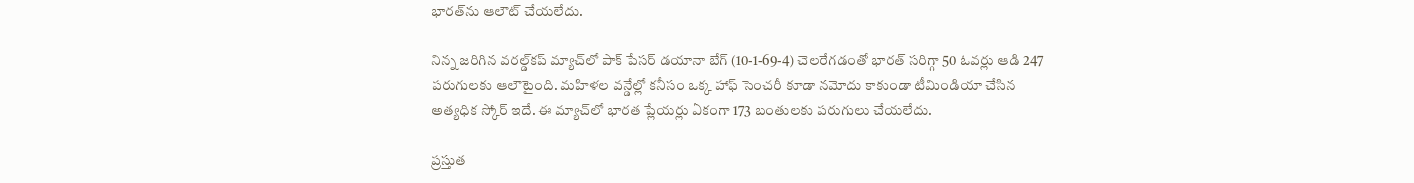భారత్‌ను ఆలౌట్‌ చేయలేదు.

నిన్న జరిగిన వరల్డ్‌కప్‌ మ్యాచ్‌లో పాక్‌ పేసర్‌ డయానా బేగ్‌ (10-1-69-4) చెలరేగడంతో భారత్‌ సరిగ్గా 50 ఓవర్లు ఆడి 247 పరుగులకు ఆలౌటైంది. మహిళల వన్డేల్లో కనీసం ఒక్క హాఫ్‌ సెంచరీ కూడా నమోదు కాకుండా టీమిండియా చేసిన అత్యధిక స్కోర్‌ ఇదే. ఈ మ్యాచ్‌లో భారత ప్లేయర్లు ఏకంగా 173 బంతులకు పరుగులు చేయలేదు.

ప్రస్తుత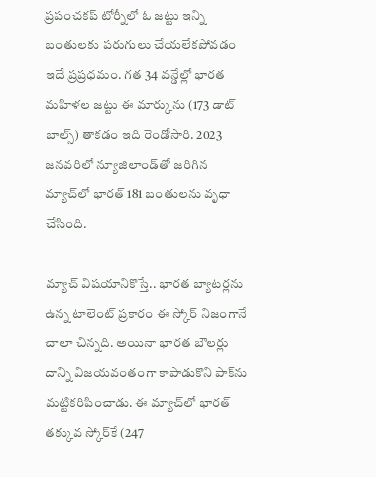ప్రపంచకప్‌ టోర్నీలో ఓ జట్టు ఇన్ని బంతులకు పరుగులు చేయలేకపోవడం ఇదే ప్రప్రధమం. గత 34 వన్డేల్లో భారత మహిళల జట్టు ఈ మార్కును (173 డాట్‌ బాల్స్‌) తాకడం ఇది రెండోసారి. 2023 జనవరిలో న్యూజిలాండ్‌తో జరిగిన మ్యాచ్‌లో భారత్‌ 181 బంతులను వృధా చేసింది.

మ్యాచ్‌ విషయానికొస్తే.. భారత బ్యాటర్లను ఉన్న టాలెంట్‌ ప్రకారం ఈ స్కోర్‌ నిజంగానే చాలా చిన్నది. అయినా భారత బౌలర్లు దాన్ని విజయవంతంగా కాపాడుకొని పాక్‌ను మట్టికరిపించాడు. ఈ మ్యాచ్‌లో భారత్‌ తక్కువ స్కోర్‌కే (247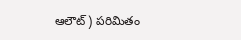ఆలౌట్‌) పరిమితం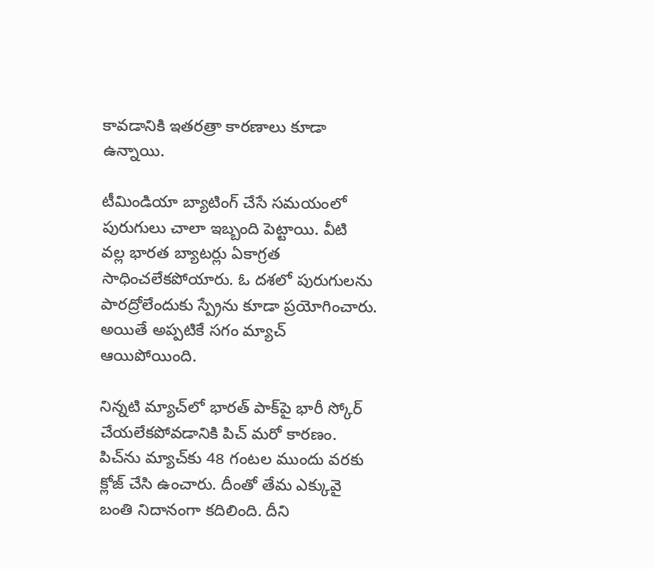కావడానికి ఇతరత్రా కారణాలు కూడా ఉన్నాయి.

టీమిండియా బ్యాటింగ్‌ చేసే సమయంలో పురుగులు చాలా ఇబ్బంది పెట్టాయి. వీటి  వల్ల భారత బ్యాటర్లు ఏకాగ్రత సాధించలేకపోయారు. ఓ దశలో పురుగులను పారద్రోలేందుకు స్ప్రేను కూడా ప్రయోగించారు. అయితే అప్పటికే సగం మ్యాచ్‌ ఆయిపోయింది.

నిన్నటి మ్యాచ్‌లో భారత్‌ పాక్‌పై భారీ స్కోర్‌ చేయలేకపోవడానికి పిచ్‌ మరో కారణం. పిచ్‌ను మ్యాచ్‌కు 48 గంటల ముందు వరకు క్లోజ్‌ చేసి ఉంచారు. దీంతో తేమ ఎక్కువై బంతి నిదానంగా కదిలింది. దీని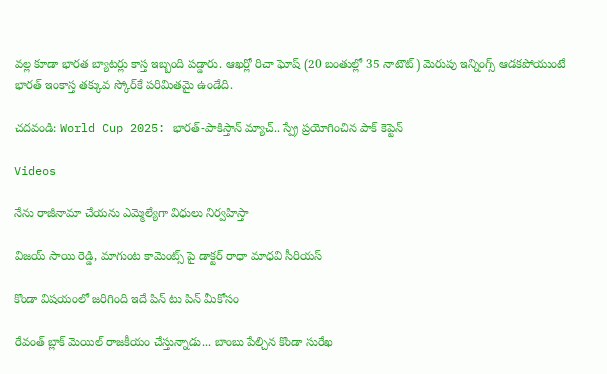వల్ల కూడా భారత బ్యాటర్లు కాస్త ఇబ్బంది పడ్డారు. ఆఖర్లో రిచా ఘోష్‌ (20 బంతుల్లో 35 నాటౌట్‌) మెరుపు ఇన్నింగ్స్‌ ఆడకపోయుంటే భారత్‌ ఇంకాస్త తక్కువ స్కోర్‌కే పరిమితమై ఉండేది.

చదవండి: World Cup 2025: భారత్‌-పాకిస్తాన్‌ మ్యాచ్‌.. స్ప్రే ప్రయోగించిన పాక్‌ కెప్టెన్‌

Videos

నేను రాజీనామా చేయను ఎమ్మెల్యేగా విధులు నిర్వహిస్తా

విజయ్ సాయి రెడ్డి, మాగుంట కామెంట్స్ పై డాక్టర్ రాధా మాధవి సీరియస్

కొండా విషయంలో జరిగింది ఇదే పిన్ టు పిన్ మీకోసం

రేవంత్ బ్లాక్ మెయిల్ రాజకీయం చేస్తున్నాడు... బాంబు పేల్చిన కొండా సురేఖ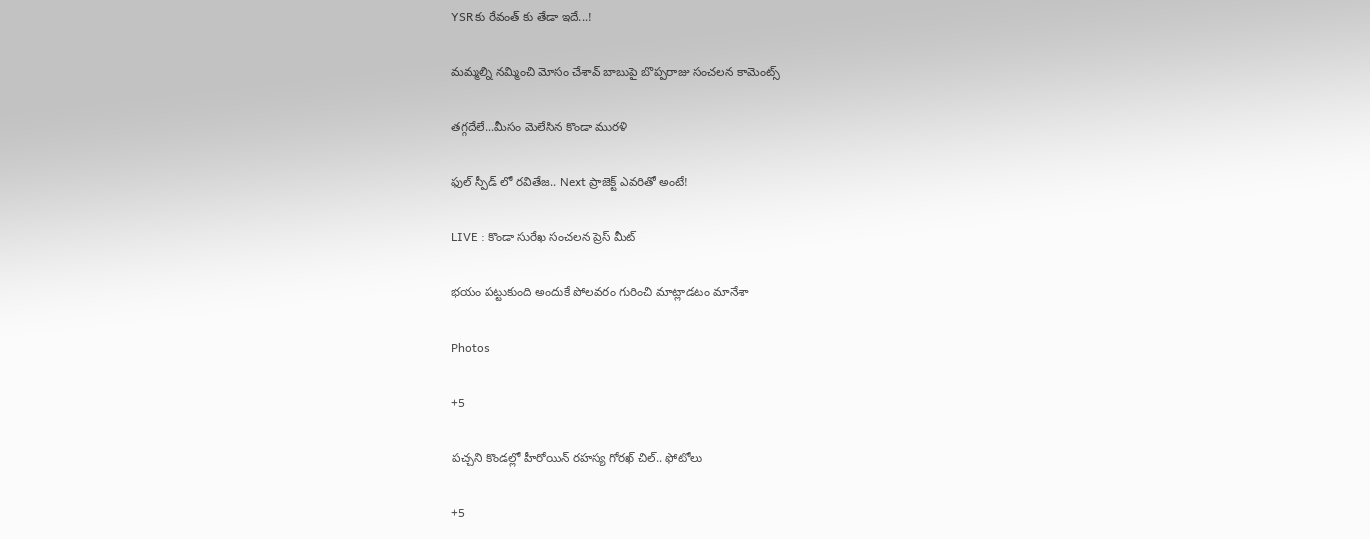YSRకు రేవంత్ కు తేడా ఇదే...!

మమ్మల్ని నమ్మించి మోసం చేశావ్ బాబుపై బొప్పరాజు సంచలన కామెంట్స్

తగ్గదేలే...మీసం మెలేసిన కొండా మురళి

ఫుల్ స్పీడ్ లో రవితేజ.. Next ప్రాజెక్ట్ ఎవరితో అంటే!

LIVE : కొండా సురేఖ సంచలన ప్రెస్ మీట్

భయం పట్టుకుంది అందుకే పోలవరం గురించి మాట్లాడటం మానేశా

Photos

+5

పచ్చని కొండల్లో హీరోయిన్ రహస్య గోరఖ్ చిల్.. ఫోటోలు

+5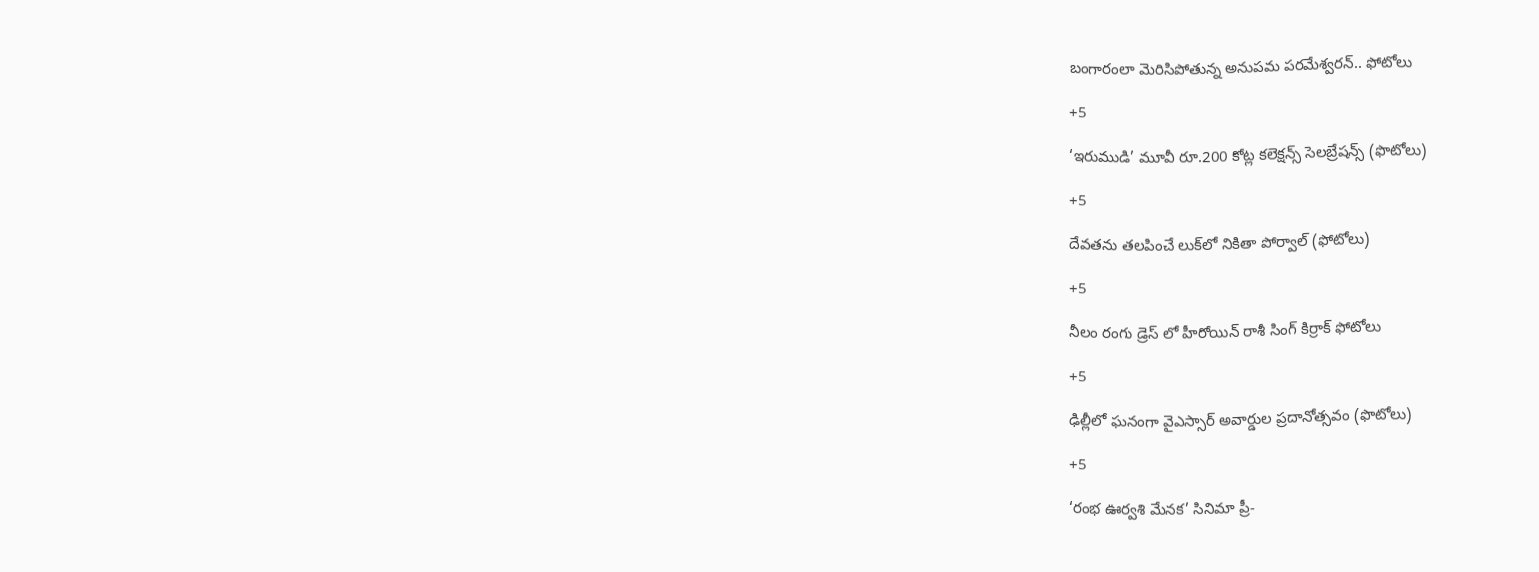బంగారంలా మెరిసిపోతున్న అనుపమ పరమేశ్వరన్.. ఫోటోలు

+5

‘ఇరుముడి’ మూవీ రూ.200 కోట్ల కలెక్షన్స్ సెలబ్రేషన్స్ (ఫొటోలు)

+5

దేవతను తలపించే లుక్‌లో నికితా పోర్వాల్‌ (ఫోటోలు)

+5

నీలం రంగు డ్రెస్ లో హీరోయిన్ రాశీ సింగ్ కిర్రాక్ ఫోటోలు

+5

ఢిల్లీలో ఘనంగా వైఎస్సార్‌ అవార్డుల ప్రదానోత్సవం (ఫొటోలు)

+5

‘రంభ ఊర్వశి మేనక’ సినిమా ప్రీ-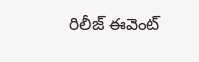రిలీజ్ ఈవెంట్‌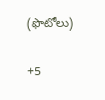(ఫొటోలు)

+5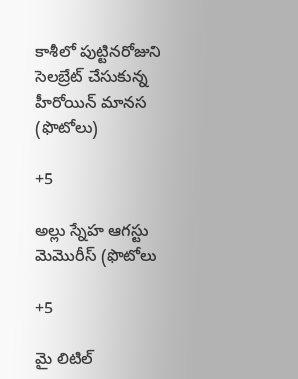కాశీలో పుట్టినరోజుని సెలబ్రేట్ చేసుకున్న హీరోయిన్ మానస (ఫొటోలు)

+5

అల్లు స్నేహ ఆగస్టు మెమొరీస్ (ఫొటోలు

+5

మై లిటిల్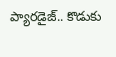ప్యారడైజ్‌.. కొడుకు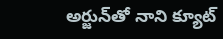అర్జున్‌తో నాని క్యూట్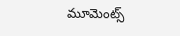మూమెంట్స్‌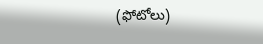(ఫోటోలు)